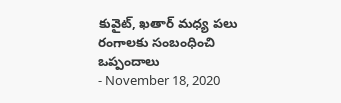కువైట్, ఖతార్ మధ్య పలు రంగాలకు సంబంధించి ఒప్పందాలు
- November 18, 2020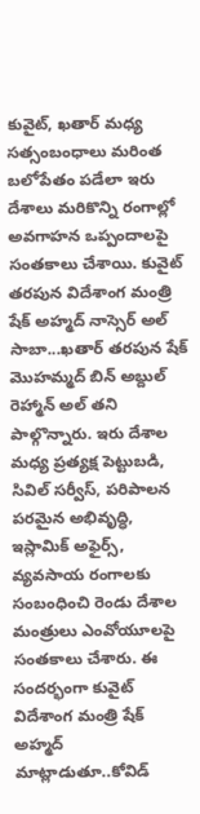కువైట్, ఖతార్ మధ్య సత్సంబంధాలు మరింత బలోపేతం పడేలా ఇరు దేశాలు మరికొన్ని రంగాల్లో అవగాహన ఒప్పందాలపై సంతకాలు చేశాయి. కువైట్ తరపున విదేశాంగ మంత్రి షేక్ అహ్మద్ నాస్సెర్ అల్ సాబా...ఖతార్ తరపున షేక్ మొహమ్మద్ బిన్ అబ్దుల్ రెహ్మాన్ అల్ తని పాల్గొన్నారు. ఇరు దేశాల మధ్య ప్రత్యక్ష పెట్టుబడి, సివిల్ సర్వీస్, పరిపాలన పరమైన అభివృద్ధి, ఇస్లామిక్ అఫైర్స్, వ్యవసాయ రంగాలకు సంబంధించి రెండు దేశాల మంత్రులు ఎంవోయూలపై సంతకాలు చేశారు. ఈ సందర్భంగా కువైట్ విదేశాంగ మంత్రి షేక్ అహ్మద్ మాట్లాడుతూ..కోవిడ్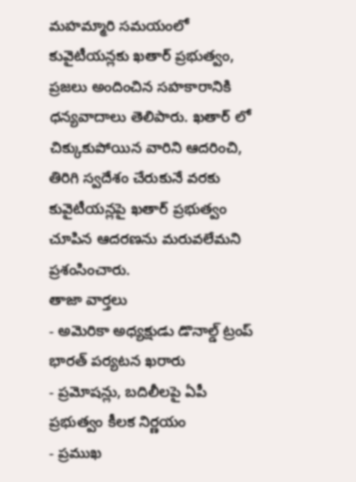మహమ్మారి సమయంలో కువైటీయన్లకు ఖతార్ ప్రభుత్వం, ప్రజలు అందించిన సహకారానికి ధన్యవాదాలు తెలిపారు. ఖతార్ లో చిక్కుకుపోయిన వారిని ఆదరించి, తిరిగి స్వదేశం చేరుకునే వరకు కువైటీయన్లపై ఖతార్ ప్రభుత్వం చూపిన ఆదరణను మరువలేమని ప్రశంసించారు.
తాజా వార్తలు
- అమెరికా అధ్యక్షుడు డొనాల్డ్ ట్రంప్ భారత్ పర్యటన ఖరారు
- ప్రమోషన్లు, బదిలీలపై ఏపీ ప్రభుత్వం కీలక నిర్ణయం
- ప్రముఖ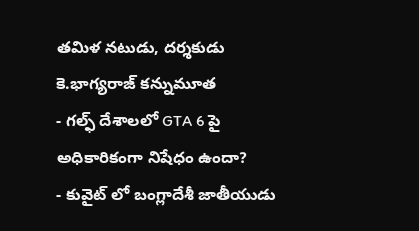తమిళ నటుడు, దర్శకుడు కె.భాగ్యరాజ్ కన్నుమూత
- గల్ఫ్ దేశాలలో GTA 6 పై అధికారికంగా నిషేధం ఉందా?
- కువైట్ లో బంగ్లాదేశీ జాతీయుడు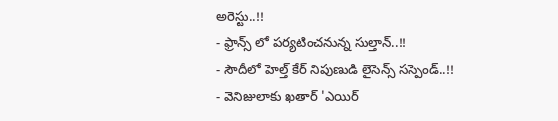అరెస్టు..!!
- ఫ్రాన్స్ లో పర్యటించనున్న సుల్తాన్..!!
- సౌదీలో హెల్త్ కేర్ నిపుణుడి లైసెన్స్ సస్పెండ్..!!
- వెనిజులాకు ఖతార్ 'ఎయిర్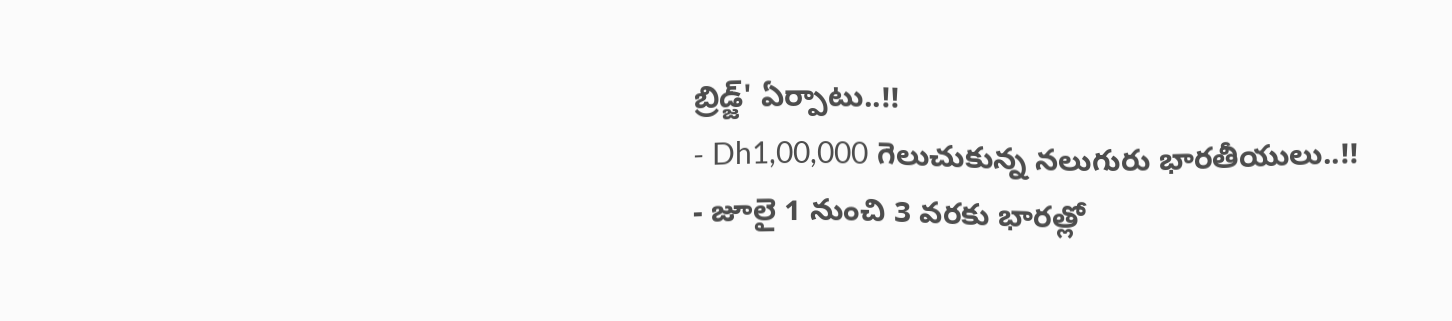బ్రిడ్జ్' ఏర్పాటు..!!
- Dh1,00,000 గెలుచుకున్న నలుగురు భారతీయులు..!!
- జూలై 1 నుంచి 3 వరకు భారత్లో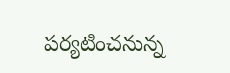పర్యటించనున్న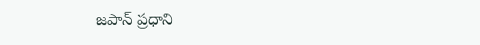జపాన్ ప్రధాని